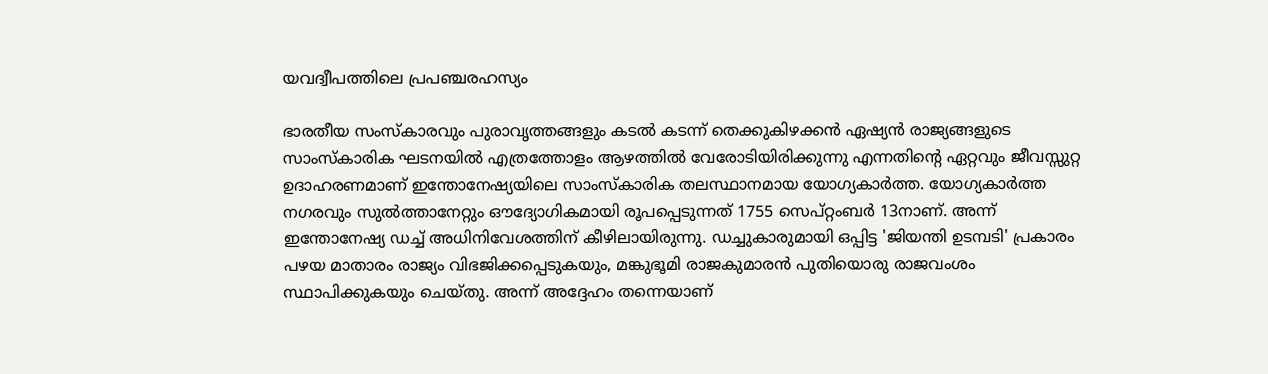യവദ്വീപത്തിലെ പ്രപഞ്ചരഹസ്യം

ഭാരതീയ സംസ്കാരവും പുരാവൃത്തങ്ങളും കടൽ കടന്ന് തെക്കുകിഴക്കൻ ഏഷ്യൻ രാജ്യങ്ങളുടെ സാംസ്കാരിക ഘടനയിൽ എത്രത്തോളം ആഴത്തിൽ വേരോടിയിരിക്കുന്നു എന്നതിന്റെ ഏറ്റവും ജീവസ്സുറ്റ ഉദാഹരണമാണ് ഇന്തോനേഷ്യയിലെ സാംസ്കാരിക തലസ്ഥാനമായ യോഗ്യകാർത്ത. യോഗ്യകാർത്ത നഗരവും സുൽത്താനേറ്റും ഔദ്യോഗികമായി രൂപപ്പെടുന്നത് 1755 സെപ്റ്റംബർ 13നാണ്. അന്ന് ഇന്തോനേഷ്യ ഡച്ച് അധിനിവേശത്തിന് കീഴിലായിരുന്നു. ഡച്ചുകാരുമായി ഒപ്പിട്ട 'ജിയന്തി ഉടമ്പടി' പ്രകാരം പഴയ മാതാരം രാജ്യം വിഭജിക്കപ്പെടുകയും, മങ്കുഭൂമി രാജകുമാരൻ പുതിയൊരു രാജവംശം സ്ഥാപിക്കുകയും ചെയ്തു. അന്ന് അദ്ദേഹം തന്നെയാണ്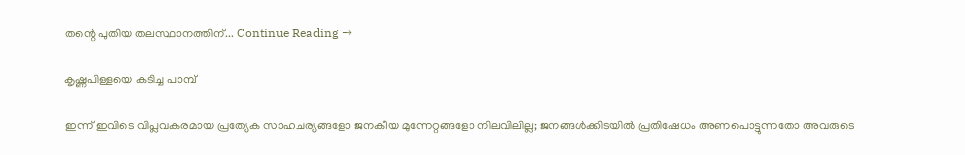തന്റെ പുതിയ തലസ്ഥാനത്തിന്... Continue Reading →

കൃഷ്ണപിള്ളയെ കടിച്ച പാമ്പ്

ഇന്ന് ഇവിടെ വിപ്ലവകരമായ പ്രത്യേക സാഹചര്യങ്ങളോ ജനകീയ മുന്നേറ്റങ്ങളോ നിലവിലില്ല; ജനങ്ങൾക്കിടയിൽ പ്രതിഷേധം അണപൊട്ടുന്നതോ അവരുടെ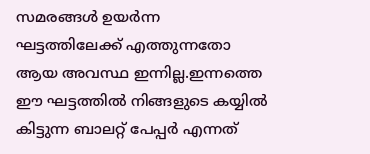സമരങ്ങൾ ഉയർന്ന ഘട്ടത്തിലേക്ക് എത്തുന്നതോ ആയ അവസ്ഥ ഇന്നില്ല.ഇന്നത്തെ ഈ ഘട്ടത്തിൽ നിങ്ങളുടെ കയ്യിൽ കിട്ടുന്ന ബാലറ്റ് പേപ്പർ എന്നത്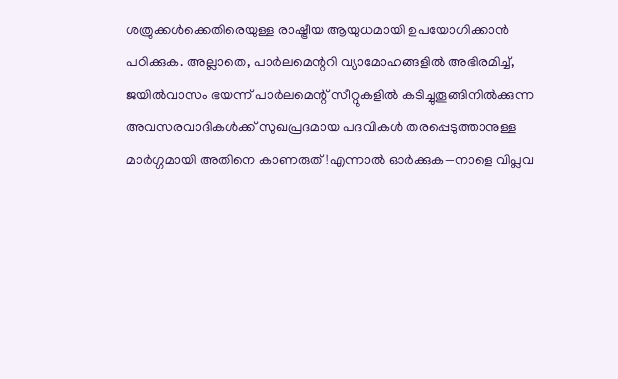ശത്രുക്കൾക്കെതിരെയുള്ള രാഷ്ട്രീയ ആയുധമായി ഉപയോഗിക്കാൻ പഠിക്കുക. അല്ലാതെ, പാർലമെന്ററി വ്യാമോഹങ്ങളിൽ അഭിരമിച്ച്, ജയിൽവാസം ഭയന്ന് പാർലമെന്റ് സീറ്റുകളിൽ കടിച്ചുതൂങ്ങിനിൽക്കുന്ന അവസരവാദികൾക്ക് സുഖപ്രദമായ പദവികൾ തരപ്പെടുത്താനുള്ള മാർഗ്ഗമായി അതിനെ കാണരുത്!എന്നാൽ ഓർക്കുക—നാളെ വിപ്ലവ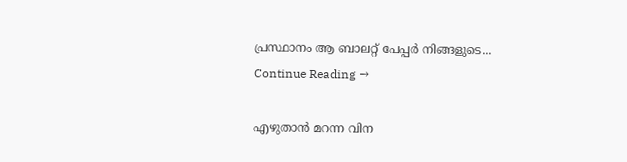പ്രസ്ഥാനം ആ ബാലറ്റ് പേപ്പർ നിങ്ങളുടെ... Continue Reading →

എഴുതാൻ മറന്ന വിന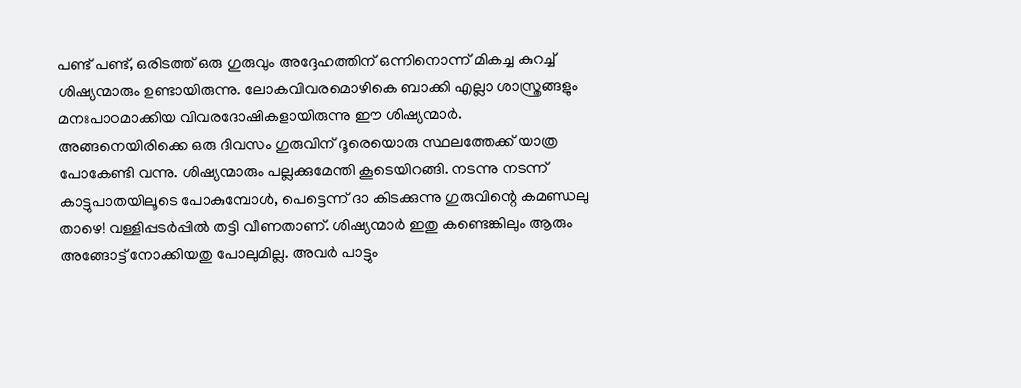പണ്ട് പണ്ട്, ഒരിടത്ത് ഒരു ഗുരുവും അദ്ദേഹത്തിന് ഒന്നിനൊന്ന് മികച്ച കുറച്ച് ശിഷ്യന്മാരും ഉണ്ടായിരുന്നു. ലോകവിവരമൊഴികെ ബാക്കി എല്ലാ ശാസ്ത്രങ്ങളും മനഃപാഠമാക്കിയ വിവരദോഷികളായിരുന്നു ഈ ശിഷ്യന്മാർ. അങ്ങനെയിരിക്കെ ഒരു ദിവസം ഗുരുവിന് ദൂരെയൊരു സ്ഥലത്തേക്ക് യാത്ര പോകേണ്ടി വന്നു. ശിഷ്യന്മാരും പല്ലക്കുമേന്തി കൂടെയിറങ്ങി. നടന്നു നടന്ന് കാട്ടുപാതയിലൂടെ പോകുമ്പോൾ, പെട്ടെന്ന് ദാ കിടക്കുന്നു ഗുരുവിന്റെ കമണ്ഡലു താഴെ! വള്ളിപ്പടർപ്പിൽ തട്ടി വീണതാണ്. ശിഷ്യന്മാർ ഇതു കണ്ടെങ്കിലും ആരും അങ്ങോട്ട് നോക്കിയതു പോലുമില്ല. അവർ പാട്ടും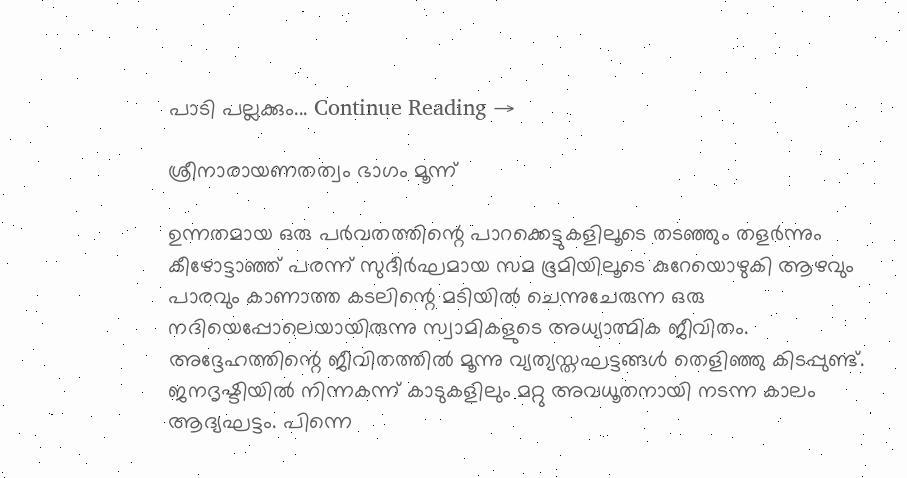പാടി പല്ലക്കും... Continue Reading →

ശ്രീനാരായണതത്വം ഭാഗം മൂന്ന്

ഉന്നതമായ ഒരു പർവതത്തിന്റെ പാറക്കെട്ടുകളിലൂടെ തടഞ്ഞും തളർന്നും കീഴോട്ടാഞ്ഞ് പരന്ന് സുദീർഘമായ സമ ഭൂമിയിലൂടെ കുറേയൊഴുകി ആഴവും പാരവും കാണാത്ത കടലിന്റെ മടിയിൽ ചെന്നുചേരുന്ന ഒരു നദിയെപ്പോലെയായിരുന്നു സ്വാമികളുടെ അധ്യാത്മിക ജീവിതം. അദ്ദേഹത്തിന്റെ ജീവിതത്തിൽ മൂന്നു വ്യത്യസ്തഘട്ടങ്ങൾ തെളിഞ്ഞു കിടപ്പുണ്ട്. ജനദൃഷ്ടിയിൽ നിന്നകന്ന് കാടുകളിലും മറ്റു അവധൂതനായി നടന്ന കാലം ആദ്യഘട്ടം. പിന്നെ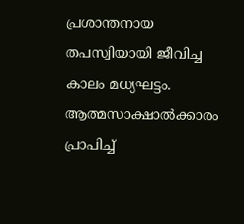പ്രശാന്തനായ തപസ്വിയായി ജീവിച്ച കാലം മധ്യഘട്ടം. ആത്മസാക്ഷാൽക്കാരം പ്രാപിച്ച്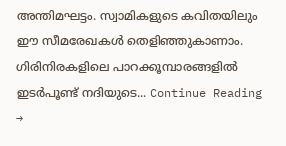അന്തിമഘട്ടം. സ്വാമികളുടെ കവിതയിലും ഈ സീമരേഖകൾ തെളിഞ്ഞുകാണാം. ഗിരിനിരകളിലെ പാറക്കൂമ്പാരങ്ങളിൽ ഇടർപൂണ്ട് നദിയുടെ... Continue Reading →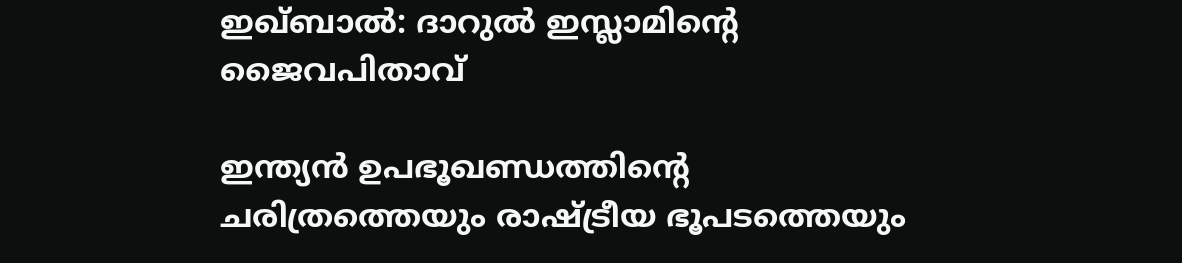ഇഖ്ബാൽ: ദാറുൽ ഇസ്ലാമിന്റെ ജൈവപിതാവ്

ഇന്ത്യൻ ഉപഭൂഖണ്ഡത്തിന്റെ ചരിത്രത്തെയും രാഷ്ട്രീയ ഭൂപടത്തെയും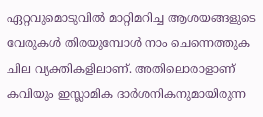ഏറ്റവുമൊടുവിൽ മാറ്റിമറിച്ച ആശയങ്ങളുടെ വേരുകൾ തിരയുമ്പോൾ നാം ചെന്നെത്തുക ചില വ്യക്തികളിലാണ്. അതിലൊരാളാണ് കവിയും ഇസ്ലാമിക ദാർശനികനുമായിരുന്ന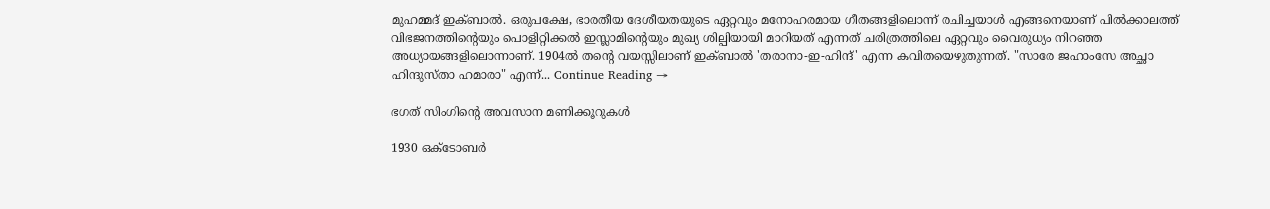മുഹമ്മദ് ഇക്ബാൽ. ഒരുപക്ഷേ, ഭാരതീയ ദേശീയതയുടെ ഏറ്റവും മനോഹരമായ ഗീതങ്ങളിലൊന്ന് രചിച്ചയാൾ എങ്ങനെയാണ് പിൽക്കാലത്ത് വിഭജനത്തിന്റെയും പൊളിറ്റിക്കൽ ഇസ്ലാമിന്റെയും മുഖ്യ ശില്പിയായി മാറിയത് എന്നത് ചരിത്രത്തിലെ ഏറ്റവും വൈരുധ്യം നിറഞ്ഞ അധ്യായങ്ങളിലൊന്നാണ്. 1904ൽ തന്റെ വയസ്സിലാണ് ഇക്ബാൽ 'തരാനാ-ഇ-ഹിന്ദ്' എന്ന കവിതയെഴുതുന്നത്. "സാരേ ജഹാംസേ അച്ഛാ ഹിന്ദുസ്താ ഹമാരാ" എന്ന്... Continue Reading →

ഭഗത് സിംഗിന്റെ അവസാന മണിക്കൂറുകൾ

1930 ഒക്ടോബർ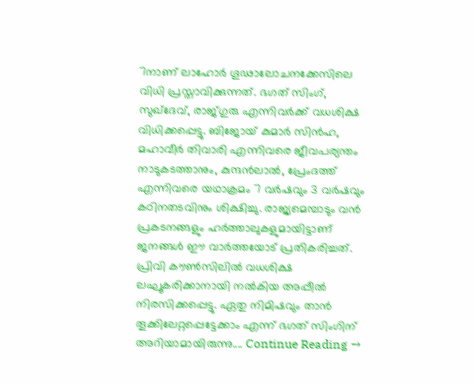7നാണ് ലാഹോർ ഗൂഢാലോചനക്കേസിലെ വിധി പ്രസ്താവിക്കുന്നത്. ഭഗത് സിംഗ്, സുഖ്‌ദേവ്, രാജ്ഗുരു എന്നിവർക്ക് വധശിക്ഷ വിധിക്കപ്പെട്ടു. ബിജോയ് കുമാർ സിൻഹ, മഹാവീർ തിവാരി എന്നിവരെ ജീവപര്യന്തം നാടുകടത്താനും, കുന്ദൻലാൽ, പ്രേംദത്ത് എന്നിവരെ യഥാക്രമം 7 വർഷവും 3 വർഷവും കഠിനതടവിനും ശിക്ഷിച്ചു. രാജ്യമെമ്പാടും വൻ പ്രകടനങ്ങളും ഹർത്താലുകളുമായിട്ടാണ് ജനങ്ങൾ ഈ വാർത്തയോട് പ്രതികരിച്ചത്. പ്രിവി കൗൺസിലിൽ വധശിക്ഷ ലഘൂകരിക്കാനായി നൽകിയ അപ്പീൽ നിരസിക്കപ്പെട്ടു. ഏതു നിമിഷവും താൻ തൂക്കിലേറ്റപ്പെട്ടേക്കാം എന്ന് ഭഗത് സിംഗിന് അറിയാമായിരുന്നു.... Continue Reading →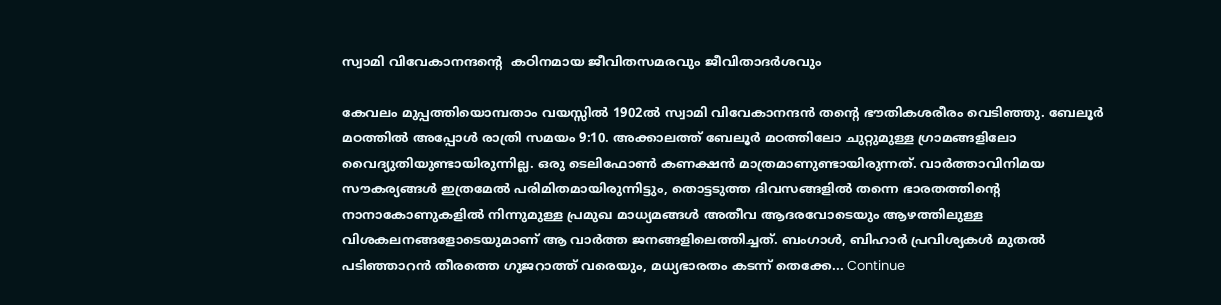സ്വാമി വിവേകാനന്ദന്റെ  കഠിനമായ ജീവിതസമരവും ജീവിതാദർശവും

കേവലം മുപ്പത്തിയൊമ്പതാം വയസ്സിൽ 1902ൽ സ്വാമി വിവേകാനന്ദൻ തന്റെ ഭൗതികശരീരം വെടിഞ്ഞു. ബേലൂർ മഠത്തിൽ അപ്പോൾ രാത്രി സമയം 9:10. അക്കാലത്ത് ബേലൂർ മഠത്തിലോ ചുറ്റുമുള്ള ഗ്രാമങ്ങളിലോ വൈദ്യുതിയുണ്ടായിരുന്നില്ല. ഒരു ടെലിഫോൺ കണക്ഷൻ മാത്രമാണുണ്ടായിരുന്നത്. വാർത്താവിനിമയ സൗകര്യങ്ങൾ ഇത്രമേൽ പരിമിതമായിരുന്നിട്ടും, തൊട്ടടുത്ത ദിവസങ്ങളിൽ തന്നെ ഭാരതത്തിന്റെ നാനാകോണുകളിൽ നിന്നുമുള്ള പ്രമുഖ മാധ്യമങ്ങൾ അതീവ ആദരവോടെയും ആഴത്തിലുള്ള വിശകലനങ്ങളോടെയുമാണ് ആ വാർത്ത ജനങ്ങളിലെത്തിച്ചത്. ബംഗാൾ, ബിഹാർ പ്രവിശ്യകൾ മുതൽ പടിഞ്ഞാറൻ തീരത്തെ ഗുജറാത്ത് വരെയും, മധ്യഭാരതം കടന്ന് തെക്കേ... Continue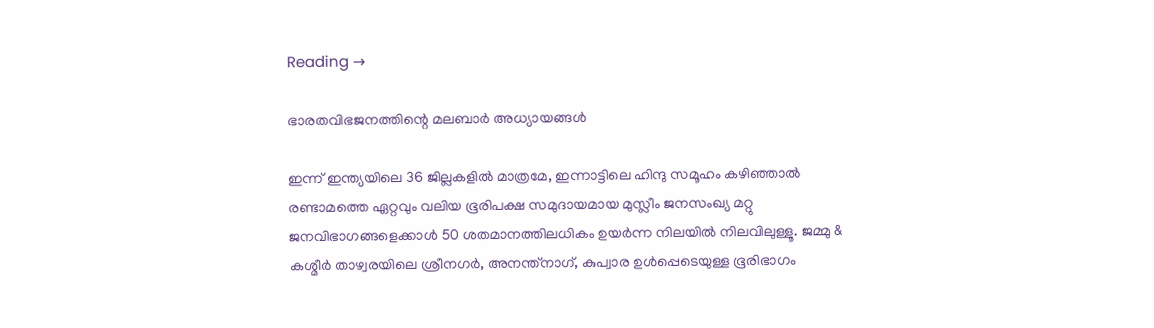Reading →

ഭാരതവിഭജനത്തിന്റെ മലബാർ അധ്യായങ്ങൾ

ഇന്ന് ഇന്ത്യയിലെ 36 ജില്ലകളിൽ മാത്രമേ, ഇന്നാട്ടിലെ ഹിന്ദു സമൂഹം കഴിഞ്ഞാൽ രണ്ടാമത്തെ ഏറ്റവും വലിയ ഭൂരിപക്ഷ സമുദായമായ മുസ്ലീം ജനസംഖ്യ മറ്റു ജനവിഭാഗങ്ങളെക്കാൾ 50 ശതമാനത്തിലധികം ഉയർന്ന നിലയിൽ നിലവിലുള്ളൂ. ജമ്മു & കശ്മീർ താഴ്വരയിലെ ശ്രീനഗർ, അനന്ത്നാഗ്, കുപ്വാര ഉൾപ്പെടെയുള്ള ഭൂരിഭാഗം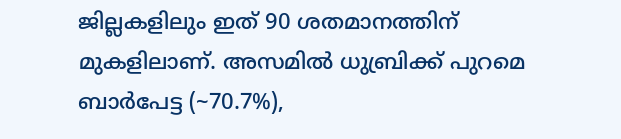ജില്ലകളിലും ഇത് 90 ശതമാനത്തിന് മുകളിലാണ്. അസമിൽ ധുബ്രിക്ക് പുറമെ ബാർപേട്ട (~70.7%),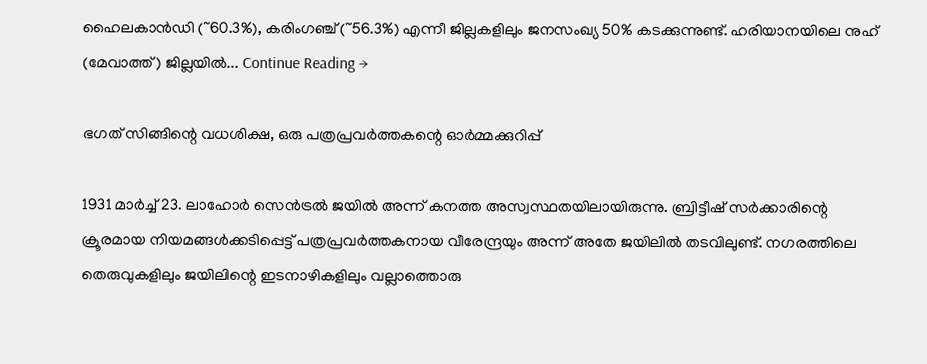ഹൈലകാൻഡി (~60.3%), കരിംഗഞ്ച് (~56.3%) എന്നീ ജില്ലകളിലും ജനസംഖ്യ 50% കടക്കുന്നുണ്ട്. ഹരിയാനയിലെ നുഹ് (മേവാത്ത്) ജില്ലയിൽ... Continue Reading →

ഭഗത് സിങ്ങിന്റെ വധശിക്ഷ, ഒരു പത്രപ്രവർത്തകന്റെ ഓർമ്മക്കുറിപ്പ്

1931 മാർച്ച് 23. ലാഹോർ സെൻട്രൽ ജയിൽ അന്ന് കനത്ത അസ്വസ്ഥതയിലായിരുന്നു. ബ്രിട്ടീഷ് സർക്കാരിന്റെ ക്രൂരമായ നിയമങ്ങൾക്കടിപ്പെട്ട് പത്രപ്രവർത്തകനായ വീരേന്ദ്രയും അന്ന് അതേ ജയിലിൽ തടവിലുണ്ട്. നഗരത്തിലെ തെരുവുകളിലും ജയിലിന്റെ ഇടനാഴികളിലും വല്ലാത്തൊരു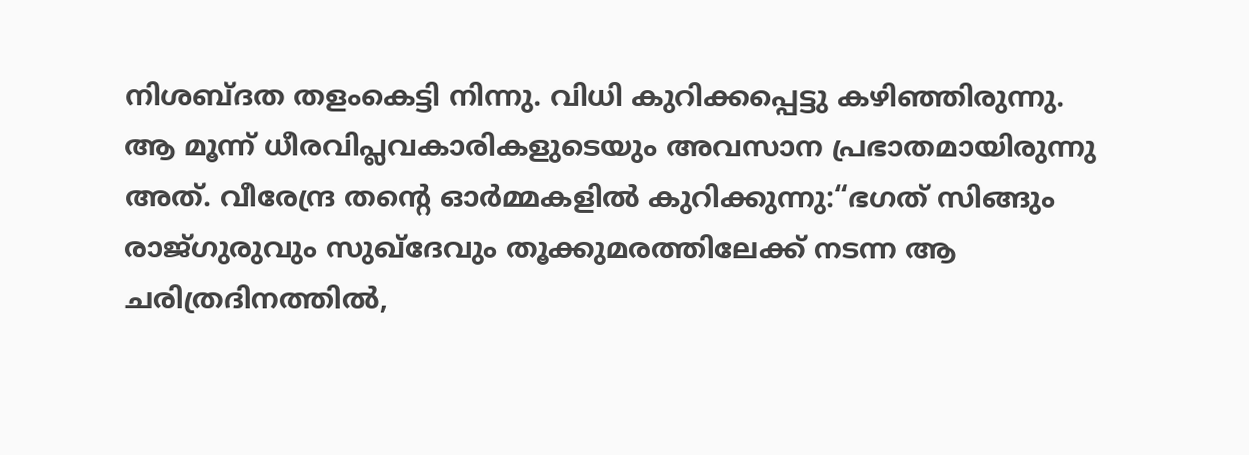നിശബ്ദത തളംകെട്ടി നിന്നു. വിധി കുറിക്കപ്പെട്ടു കഴിഞ്ഞിരുന്നു. ആ മൂന്ന് ധീരവിപ്ലവകാരികളുടെയും അവസാന പ്രഭാതമായിരുന്നു അത്. വീരേന്ദ്ര തന്റെ ഓർമ്മകളിൽ കുറിക്കുന്നു:“ഭഗത് സിങ്ങും രാജ്ഗുരുവും സുഖ്ദേവും തൂക്കുമരത്തിലേക്ക് നടന്ന ആ ചരിത്രദിനത്തിൽ,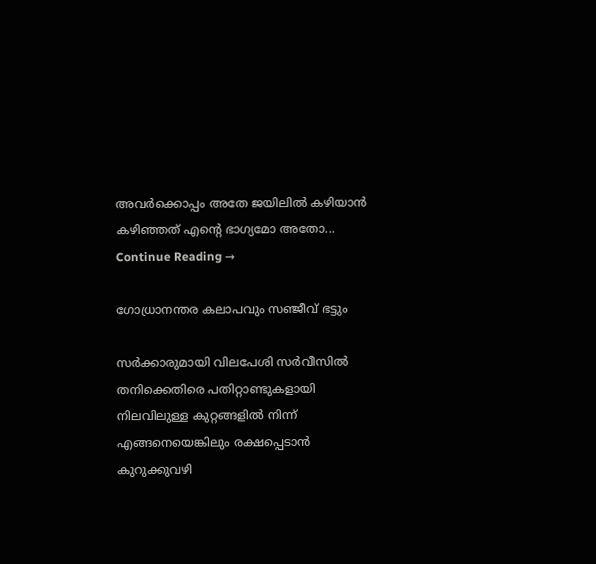അവർക്കൊപ്പം അതേ ജയിലിൽ കഴിയാൻ കഴിഞ്ഞത് എന്റെ ഭാഗ്യമോ അതോ... Continue Reading →

ഗോധ്രാനന്തര കലാപവും സഞ്ജീവ് ഭട്ടും

സർക്കാരുമായി വിലപേശി സർവീസിൽ തനിക്കെതിരെ പതിറ്റാണ്ടുകളായി നിലവിലുള്ള കുറ്റങ്ങളിൽ നിന്ന് എങ്ങനെയെങ്കിലും രക്ഷപ്പെടാൻ കുറുക്കുവഴി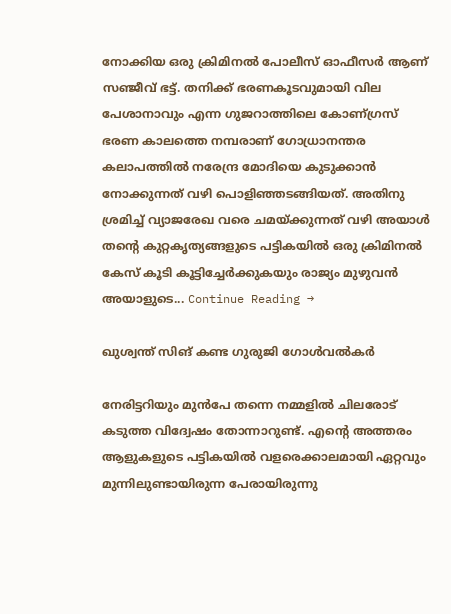നോക്കിയ ഒരു ക്രിമിനൽ പോലീസ് ഓഫീസർ ആണ് സഞ്ജീവ് ഭട്ട്. തനിക്ക് ഭരണകൂടവുമായി വില പേശാനാവും എന്ന ഗുജറാത്തിലെ കോണ്ഗ്രസ് ഭരണ കാലത്തെ നമ്പരാണ് ഗോധ്രാനന്തര കലാപത്തിൽ നരേന്ദ്ര മോദിയെ കുടുക്കാൻ നോക്കുന്നത് വഴി പൊളിഞ്ഞടങ്ങിയത്. അതിനു ശ്രമിച്ച് വ്യാജരേഖ വരെ ചമയ്ക്കുന്നത് വഴി അയാൾ തന്റെ കുറ്റകൃത്യങ്ങളുടെ പട്ടികയിൽ ഒരു ക്രിമിനൽ കേസ് കൂടി കൂട്ടിച്ചേർക്കുകയും രാജ്യം മുഴുവൻ അയാളുടെ... Continue Reading →

ഖുശ്വന്ത് സിങ് കണ്ട ഗുരുജി ഗോൾവൽകർ

നേരിട്ടറിയും മുൻപേ തന്നെ നമ്മളിൽ ചിലരോട് കടുത്ത വിദ്വേഷം തോന്നാറുണ്ട്. എന്റെ അത്തരം ആളുകളുടെ പട്ടികയിൽ വളരെക്കാലമായി ഏറ്റവും മുന്നിലുണ്ടായിരുന്ന പേരായിരുന്നു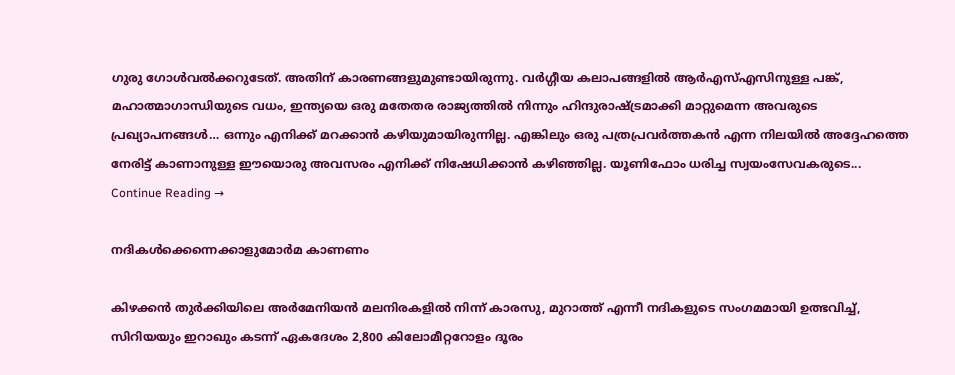ഗുരു ഗോൾവൽക്കറുടേത്. അതിന് കാരണങ്ങളുമുണ്ടായിരുന്നു. വർഗ്ഗീയ കലാപങ്ങളിൽ ആർഎസ്എസിനുള്ള പങ്ക്, മഹാത്മാഗാന്ധിയുടെ വധം, ഇന്ത്യയെ ഒരു മതേതര രാജ്യത്തിൽ നിന്നും ഹിന്ദുരാഷ്ട്രമാക്കി മാറ്റുമെന്ന അവരുടെ പ്രഖ്യാപനങ്ങൾ… ഒന്നും എനിക്ക് മറക്കാൻ കഴിയുമായിരുന്നില്ല. എങ്കിലും ഒരു പത്രപ്രവർത്തകൻ എന്ന നിലയിൽ അദ്ദേഹത്തെ നേരിട്ട് കാണാനുള്ള ഈയൊരു അവസരം എനിക്ക് നിഷേധിക്കാൻ കഴിഞ്ഞില്ല. യൂണിഫോം ധരിച്ച സ്വയംസേവകരുടെ... Continue Reading →

നദികൾക്കെന്നെക്കാളുമോർമ കാണണം

കിഴക്കൻ തുർക്കിയിലെ അർമേനിയൻ മലനിരകളിൽ നിന്ന് കാരസു, മുറാത്ത് എന്നീ നദികളുടെ സംഗമമായി ഉത്ഭവിച്ച്, സിറിയയും ഇറാഖും കടന്ന് ഏകദേശം 2,800 കിലോമീറ്ററോളം ദൂരം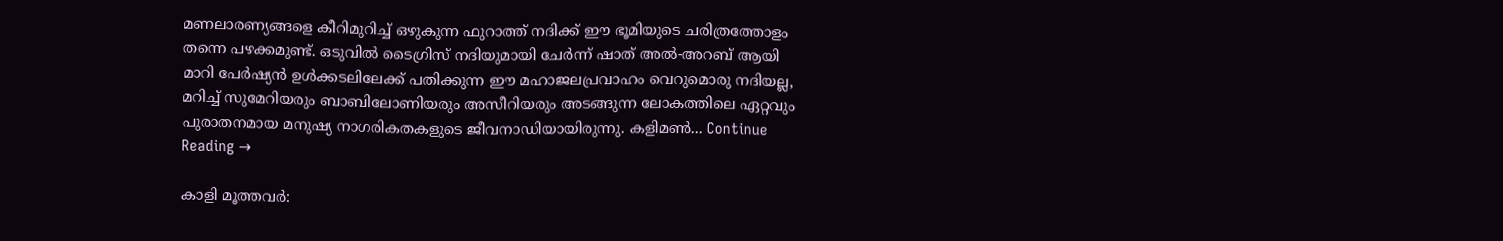മണലാരണ്യങ്ങളെ കീറിമുറിച്ച് ഒഴുകുന്ന ഫുറാത്ത് നദിക്ക് ഈ ഭൂമിയുടെ ചരിത്രത്തോളം തന്നെ പഴക്കമുണ്ട്. ഒടുവിൽ ടൈഗ്രിസ് നദിയുമായി ചേർന്ന് ഷാത് അൽ-അറബ് ആയി മാറി പേർഷ്യൻ ഉൾക്കടലിലേക്ക് പതിക്കുന്ന ഈ മഹാജലപ്രവാഹം വെറുമൊരു നദിയല്ല, മറിച്ച് സുമേറിയരും ബാബിലോണിയരും അസീറിയരും അടങ്ങുന്ന ലോകത്തിലെ ഏറ്റവും പുരാതനമായ മനുഷ്യ നാഗരികതകളുടെ ജീവനാഡിയായിരുന്നു. കളിമൺ... Continue Reading →

കാളി മൂത്തവർ: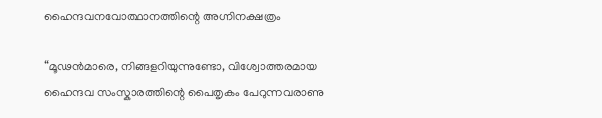ഹൈന്ദവനവോത്ഥാനത്തിന്റെ അഗ്നിനക്ഷത്രം

“മൂഢൻമാരെ, നിങ്ങളറിയുന്നുണ്ടോ, വിശ്വോത്തരമായ ഹൈന്ദവ സംസ്കാരത്തിന്റെ പൈതൃകം പേറുന്നവരാണു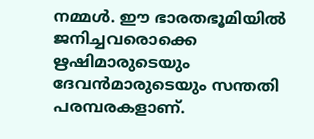നമ്മൾ. ഈ ഭാരതഭൂമിയിൽ ജനിച്ചവരൊക്കെ ഋഷിമാരുടെയും ദേവൻമാരുടെയും സന്തതി പരമ്പരകളാണ്.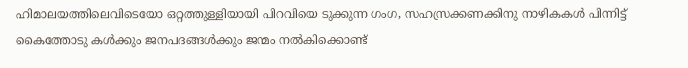ഹിമാലയത്തിലെവിടെയോ ഒറ്റത്തുള്ളിയായി പിറവിയെ ടുക്കുന്ന ഗംഗ, സഹസ്രക്കണക്കിനു നാഴികകൾ പിന്നിട്ട് കൈത്തോടു കൾക്കും ജനപദങ്ങൾക്കും ജന്മം നൽകിക്കൊണ്ട്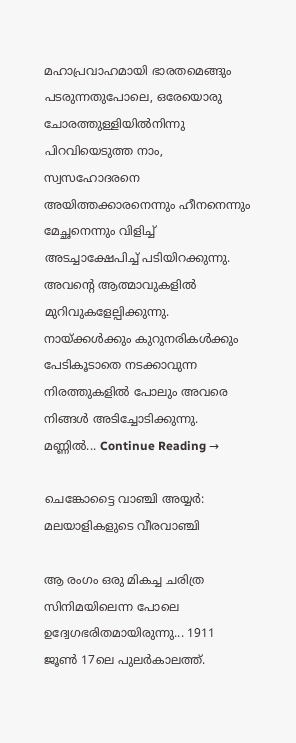മഹാപ്രവാഹമായി ഭാരതമെങ്ങും പടരുന്നതുപോലെ, ഒരേയൊരു ചോരത്തുള്ളിയിൽനിന്നു പിറവിയെടുത്ത നാം, സ്വസഹോദരനെ അയിത്തക്കാരനെന്നും ഹീനനെന്നും മേച്ഛനെന്നും വിളിച്ച് അടച്ചാക്ഷേപിച്ച് പടിയിറക്കുന്നു. അവന്റെ ആത്മാവുകളിൽ മുറിവുകളേല്പിക്കുന്നു. നായ്ക്കൾക്കും കുറുനരികൾക്കും പേടികൂടാതെ നടക്കാവുന്ന നിരത്തുകളിൽ പോലും അവരെ നിങ്ങൾ അടിച്ചോടിക്കുന്നു. മണ്ണിൽ... Continue Reading →

ചെങ്കോട്ടൈ വാഞ്ചി അയ്യർ: മലയാളികളുടെ വീരവാഞ്ചി

ആ രംഗം ഒരു മികച്ച ചരിത്ര സിനിമയിലെന്ന പോലെ ഉദ്വേഗഭരിതമായിരുന്നു... 1911 ജൂൺ 17ലെ പുലർകാലത്ത്.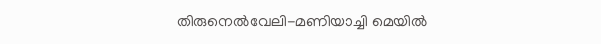തിരുനെൽവേലി-മണിയാച്ചി മെയിൽ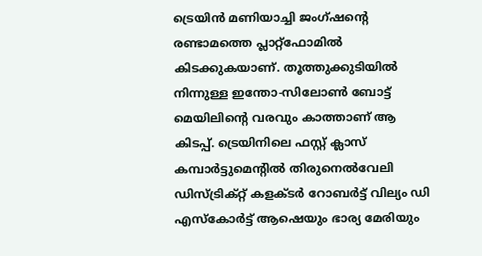ട്രെയിൻ മണിയാച്ചി ജംഗ്ഷന്റെ രണ്ടാമത്തെ പ്ലാറ്റ്‌ഫോമിൽ കിടക്കുകയാണ്. തൂത്തുക്കുടിയിൽ നിന്നുള്ള ഇന്തോ-സിലോൺ ബോട്ട് മെയിലിന്റെ വരവും കാത്താണ് ആ കിടപ്പ്. ട്രെയിനിലെ ഫസ്റ്റ് ക്ലാസ് കമ്പാർട്ടുമെന്റിൽ തിരുനെൽവേലി ഡിസ്ട്രിക്റ്റ് കളക്ടർ റോബർട്ട് വില്യം ഡി എസ്കോർട്ട് ആഷെയും ഭാര്യ മേരിയും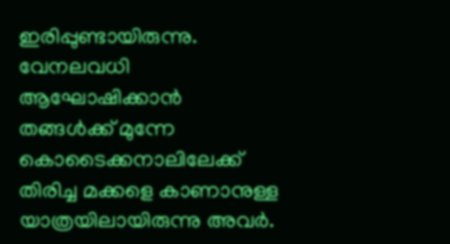ഇരിപ്പുണ്ടായിരുന്നു. വേനലവധി ആഘോഷിക്കാൻ തങ്ങൾക്ക് മുന്നേ കൊടൈക്കനാലിലേക്ക് തിരിച്ച മക്കളെ കാണാനുള്ള യാത്രയിലായിരുന്നു അവർ.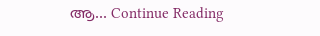ആ... Continue Reading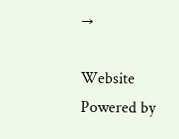→

Website Powered by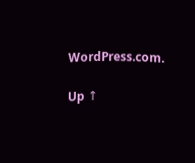WordPress.com.

Up ↑